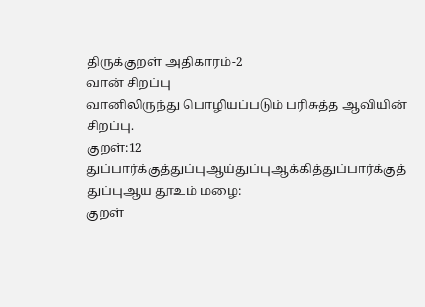திருக்குறள் அதிகாரம்-2
வான் சிறப்பு
வானிலிருந்து பொழியப்படும் பரிசுத்த ஆவியின் சிறப்பு.
குறள்:12
துப்பார்க்குத்துப்புஆய்துப்புஆக்கித்துப்பார்க்குத் துப்புஆய தூஉம் மழை:
குறள்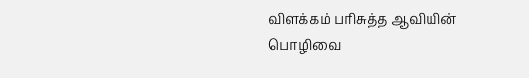விளக்கம் பரிசுத்த ஆவியின் பொழிவை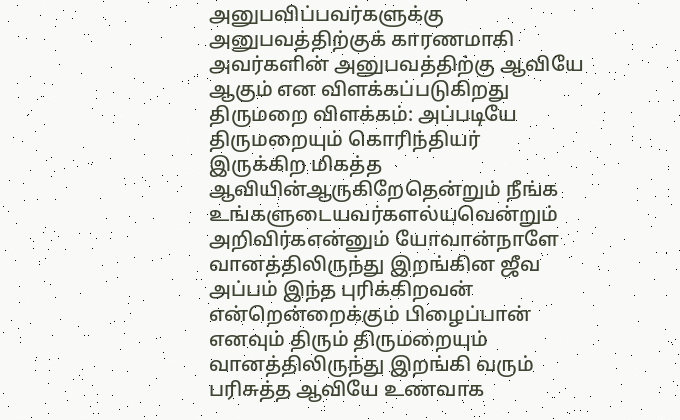அனுபவிப்பவர்களுக்கு அனுபவத்திற்குக் காரணமாகி அவர்களின் அனுபவத்திற்கு ஆவியே ஆகும் என விளக்கப்படுகிறது
திருமறை விளக்கம்: அப்படியே திருமறையும் கொரிந்தியர்
இருக்கிற மிகத்த ஆவியின்ஆருகிறேதென்றும் நீங்க உங்களுடையவர்களல்யவென்றும் அறிவிர்கஎன்னும் யோவான்நாளே வானத்திலிருந்து இறங்கின ஜீவ அப்பம் இந்த புரிக்கிறவன் என்றென்றைக்கும் பிழைப்பான் எனவும் திரும் திருமறையும் வானத்திலிருந்து இறங்கி வரும் பரிசுத்த ஆவியே உணவாக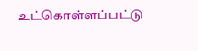உட்கொள்ளப்பட்டு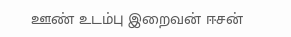ஊண் உடம்பு இறைவன் ஈசன்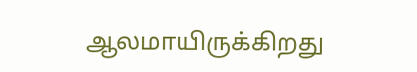ஆலமாயிருக்கிறது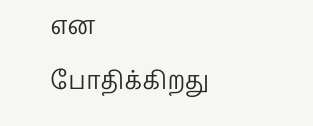என போதிக்கிறது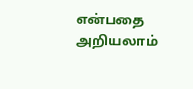என்பதை அறியலாம்